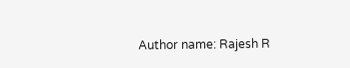Author name: Rajesh R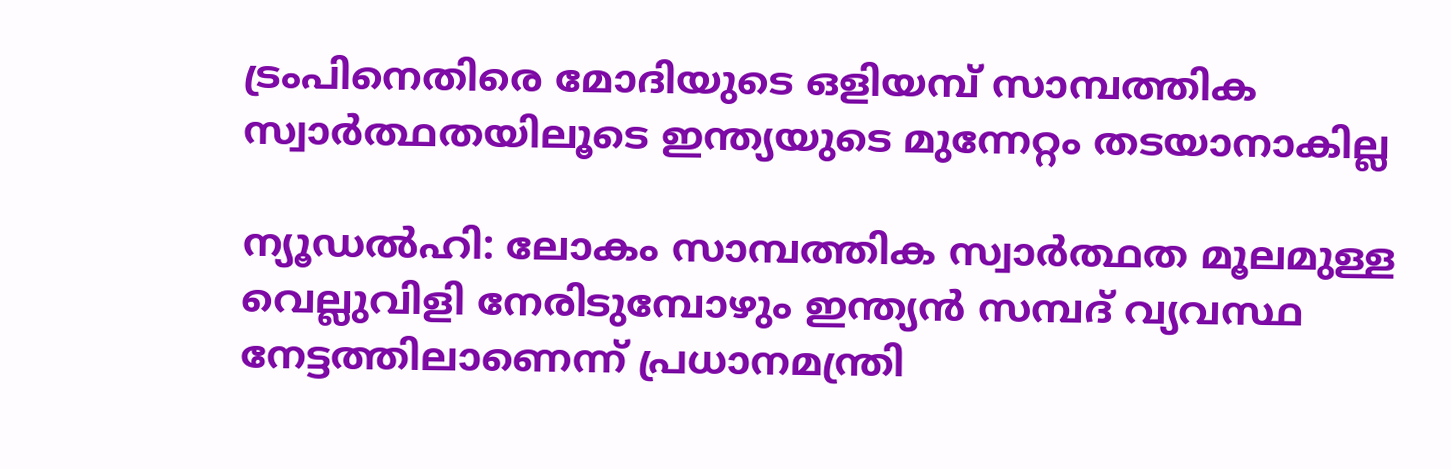ട്രംപിനെതിരെ മോദിയുടെ ഒളിയമ്പ് സാമ്പത്തിക സ്വാർത്ഥതയിലൂടെ ഇന്ത്യയുടെ മുന്നേറ്റം തടയാനാകില്ല

ന്യൂഡൽഹി: ലോകം സാമ്പത്തിക സ്വാർത്ഥത മൂലമുള്ള വെല്ലുവിളി നേരിടുമ്പോഴും ഇന്ത്യൻ സമ്പദ് വ്യവസ്ഥ നേട്ടത്തിലാണെന്ന് പ്രധാനമന്ത്രി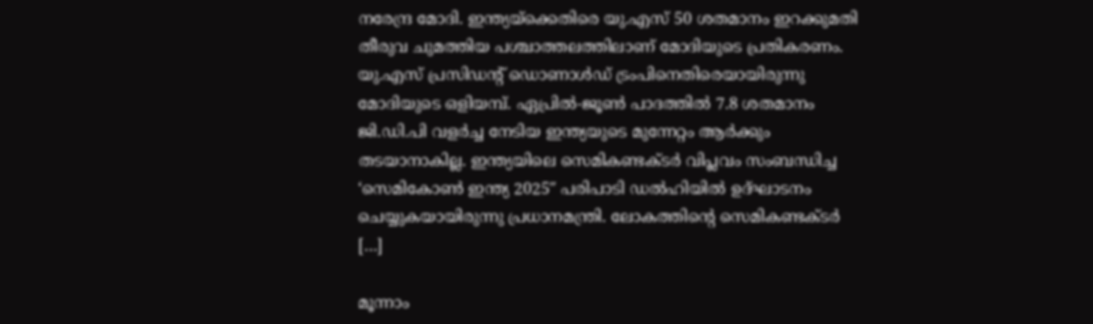നരേന്ദ്ര മോദി. ഇന്ത്യയ്‌ക്കെതിരെ യു.എസ് 50 ശതമാനം ഇറക്കുമതി തീരുവ ചുമത്തിയ പശ്ചാത്തലത്തിലാണ് മോദിയുടെ പ്രതികരണം. യു.എസ് പ്രസിഡന്റ് ഡൊണാൾഡ് ട്രംപിനെതിരെയായിരുന്നു മോദിയുടെ ഒളിയമ്പ്. ഏപ്രിൽ-ജൂൺ പാദത്തിൽ 7.8 ശതമാനം ജി.ഡി.പി വളർച്ച നേടിയ ഇന്ത്യയുടെ മുന്നേറ്റം ആർക്കും തടയാനാകില്ല. ഇന്ത്യയിലെ സെമികണ്ടക്ടർ വിപ്ലവം സംബന്ധിച്ച ‘സെമികോൺ ഇന്ത്യ 2025″ പരിപാടി ഡൽഹിയിൽ ഉദ്ഘാടനം ചെയ്യുകയായിരുന്നു പ്രധാനമന്ത്രി. ലോകത്തിന്റെ സെമികണ്ടക്ടർ […]

മൂന്നാം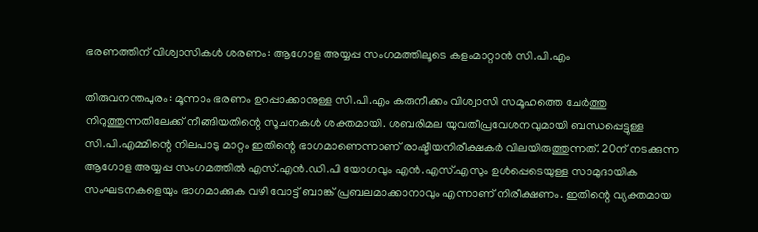ഭരണത്തിന് വിശ്വാസികൾ ശരണം: ആഗോള അയ്യപ്പ സംഗമത്തിലൂടെ കളംമാറ്റാൻ സി.പി.എം

തിരുവനന്തപുരം: മൂന്നാം ഭരണം ഉറപ്പാക്കാനുള്ള സി.പി.എം കരുനീക്കം വിശ്വാസി സമൂഹത്തെ ചേർത്തു നിറുത്തുന്നതിലേക്ക് നീങ്ങിയതിന്റെ സൂചനകൾ ശക്തമായി. ശബരിമല യുവതീപ്രവേശനവുമായി ബന്ധപ്പെട്ടുള്ള സി.പി.എമ്മിന്റെ നിലപാടു മാറ്റം ഇതിന്റെ ഭാഗമാണെന്നാണ് രാഷ്ടീയനിരീക്ഷകർ വിലയിരുത്തുന്നത്. 20ന് നടക്കുന്ന ആഗോള അയ്യപ്പ സംഗമത്തിൽ എസ്.എൻ.ഡി.പി യോഗവും എൻ.എസ്.എസും ഉൾപ്പെടെയുള്ള സാമുദായിക സംഘടനകളെയും ഭാഗമാക്കുക വഴി വോട്ട് ബാങ്ക് പ്രബലമാക്കാനാവും എന്നാണ് നിരീക്ഷണം. ഇതിന്റെ വ്യക്തമായ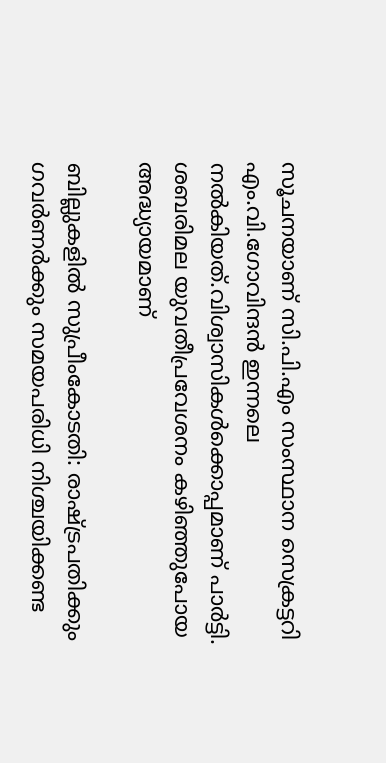സൂചനയാണ് സി.പി.എം സംസ്ഥാന സെക്രട്ടറി എം.വി.ഗോവിന്ദൻ ഇന്നലെ നൽകിയത്.വിശ്വാസികൾക്കൊപ്പമാണ് പാർട്ടി. ശബരിമല യുവതീപ്രവേശനം കഴിഞ്ഞുപോയ അദ്ധ്യായമാണ്

ബില്ലുകളിൽ സുപ്രീംകോടതി: രാഷ്ട്രപതിക്കും ഗവ‌ർണർക്കും സമയപരിധി നിശ്ചയിക്കണ്ട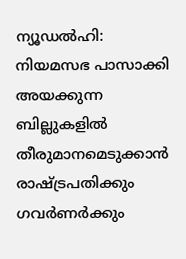ന്യൂഡൽഹി: നിയമസഭ പാസാക്കി അയക്കുന്ന ബില്ലുകളിൽ തീരുമാനമെടുക്കാൻ രാഷ്ട്രപതിക്കും ഗവർണർക്കും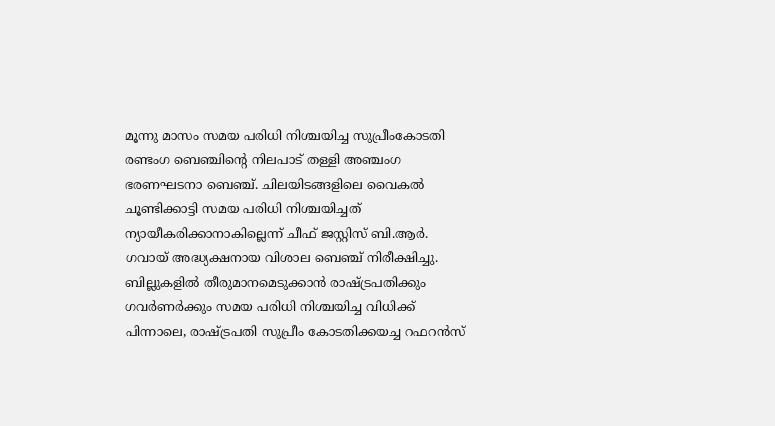മൂന്നു മാസം സമയ പരിധി നിശ്ചയിച്ച സുപ്രീംകോടതി രണ്ടംഗ ബെഞ്ചിന്റെ നിലപാട് തള്ളി അഞ്ചംഗ ഭരണഘടനാ ബെഞ്ച്. ചിലയിടങ്ങളിലെ വൈകൽ ചൂണ്ടിക്കാട്ടി സമയ പരിധി നിശ്ചയിച്ചത് ന്യായീകരിക്കാനാകില്ലെന്ന് ചീഫ് ജസ്റ്റിസ് ബി.ആർ. ഗവായ് അദ്ധ്യക്ഷനായ വിശാല ബെഞ്ച് നിരീക്ഷിച്ചു. ബില്ലുകളിൽ തീരുമാനമെടുക്കാൻ രാഷ്ട്രപതിക്കും ഗവർണർക്കും സമയ പരിധി നിശ്ചയിച്ച വിധിക്ക് പിന്നാലെ, രാഷ്ട്രപതി സുപ്രീം കോടതിക്കയച്ച റഫറൻസ്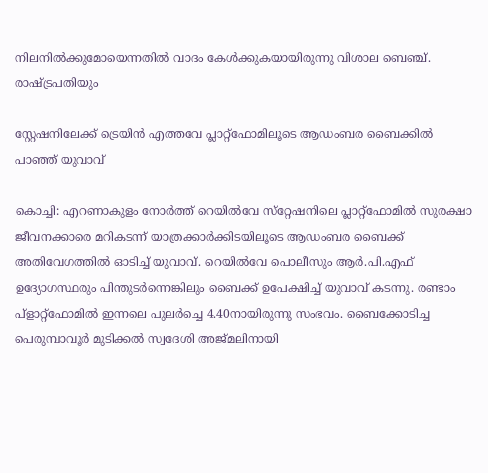നിലനിൽക്കുമോയെന്നതിൽ വാദം കേൾക്കുകയായിരുന്നു വിശാല ബെഞ്ച്. രാഷ്ട്രപതിയും

സ്റ്റേഷനിലേക്ക് ട്രെയിൻ എത്തവേ പ്ലാറ്റ്ഫോമിലൂടെ ആഡംബര ബൈക്കിൽ പാഞ്ഞ് യുവാവ്

കൊച്ചി: എറണാകുളം നോർത്ത് റെയിൽവേ സ്‌റ്റേഷനിലെ പ്ലാറ്റ്ഫോമിൽ സുരക്ഷാ ജീവനക്കാരെ മറികടന്ന് യാത്രക്കാർക്കിടയിലൂടെ ആഡംബര ബൈക്ക് അതിവേഗത്തിൽ ഓടിച്ച് യുവാവ്. റെയിൽവേ പൊലീസും ആർ.പി.എഫ് ഉദ്യോഗസ്ഥരും പിന്തുടർന്നെങ്കിലും ബൈക്ക് ഉപേക്ഷിച്ച് യുവാവ് കടന്നു. രണ്ടാം പ്ളാറ്റ്ഫോമിൽ ഇന്നലെ പുലർച്ചെ 4.40നായിരുന്നു സംഭവം. ബൈക്കോടിച്ച പെരുമ്പാവൂർ മുടിക്കൽ സ്വദേശി അജ്മലിനായി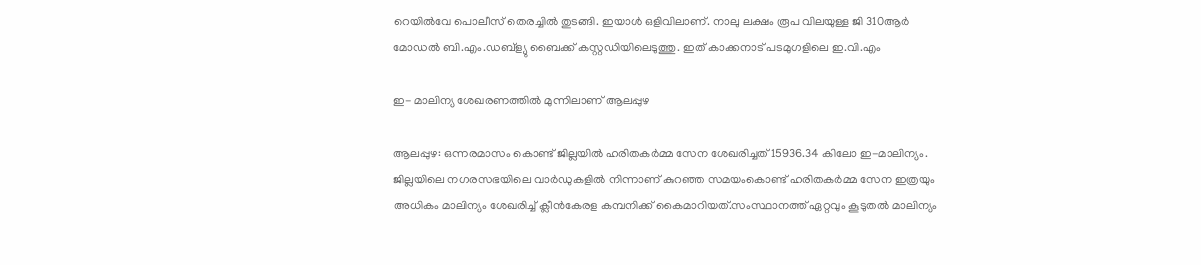റെയിൽവേ പൊലീസ് തെരച്ചിൽ തുടങ്ങി. ഇയാൾ ഒളിവിലാണ്. നാലു ലക്ഷം രൂപ വിലയുള്ള ജി 310ആർ മോഡൽ ബി.എം.ഡബ്‌ള്യു ബൈക്ക് കസ്റ്റഡിയിലെടുത്തു. ഇത് കാക്കനാട് പടമുഗളിലെ ഇ.വി.എം

ഇ- മാലിന്യ ശേഖരണത്തിൽ മുന്നിലാണ് ആലപ്പുഴ

ആലപ്പുഴ: ഒന്നരമാസം കൊണ്ട് ജില്ലയിൽ ഹരിതകർമ്മ സേന ശേഖരിച്ചത് 15936.34 കിലോ ഇ-മാലിന്യം. ജില്ലയിലെ നഗരസഭയിലെ വാർഡുകളിൽ നിന്നാണ് കുറഞ്ഞ സമയംകൊണ്ട് ഹരിതകർമ്മ സേന ഇത്രയും അധികം മാലിന്യം ശേഖരിച്ച് ക്ലീൻകേരള കമ്പനിക്ക് കൈമാറിയത്.സംസ്ഥാനത്ത് ഏറ്റവും കൂടുതൽ മാലിന്യം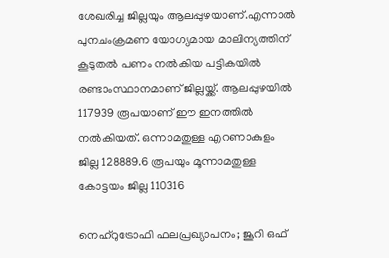ശേഖരിച്ച ജില്ലയും ആലപ്പുഴയാണ്.എന്നാൽ പുനചംക്രമണ യോഗ്യമായ മാലിന്യത്തിന് കൂടുതൽ പണം നൽകിയ പട്ടികയിൽ രണ്ടാംസ്ഥാനമാണ് ജില്ലയ്ക്ക്. ആലപ്പുഴയിൽ 117939 രൂപയാണ് ഈ ഇനത്തിൽ നൽകിയത്. ഒന്നാമതുള്ള എറണാകുളം ജില്ല 128889.6 രൂപയും മൂന്നാമതുള്ള കോട്ടയം ജില്ല 110316

നെഹ്റുട്രോഫി ഫലപ്രഖ്യാപനം; ജൂറി ഒഫ്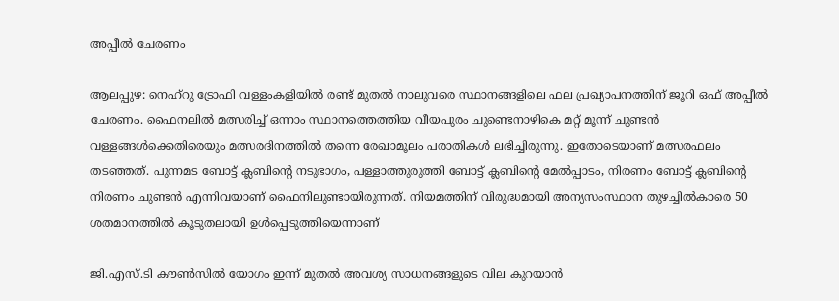അപ്പീൽ ചേരണം

ആലപ്പുഴ: നെഹ്‌റു ട്രോഫി വള്ളംകളിയിൽ രണ്ട് മുതൽ നാലുവരെ സ്ഥാനങ്ങളിലെ ഫല പ്രഖ്യാപനത്തിന് ജൂറി ഒഫ് അപ്പീൽ ചേരണം. ഫൈനലിൽ മത്സരിച്ച് ഒന്നാം സ്ഥാനത്തെത്തിയ വീയപുരം ചുണ്ടെനാഴികെ മറ്റ് മൂന്ന് ചുണ്ടൻ വള്ളങ്ങൾക്കെതിരെയും മത്സരദിനത്തിൽ തന്നെ രേഖാമൂലം പരാതികൾ ലഭിച്ചിരുന്നു. ഇതോടെയാണ് മത്സരഫലം തടഞ്ഞത്. പുന്നമട ബോട്ട് ക്ലബിന്റെ നടുഭാഗം, പള്ളാത്തുരുത്തി ബോട്ട് ക്ലബിന്റെ മേൽപ്പാടം, നിരണം ബോട്ട് ക്ലബിന്റെ നിരണം ചുണ്ടൻ എന്നിവയാണ് ഫൈനിലുണ്ടായിരുന്നത്. നിയമത്തിന് വിരുദ്ധമായി അന്യസംസ്ഥാന തുഴച്ചിൽകാരെ 50 ശതമാനത്തിൽ കൂടുതലായി ഉൾപ്പെടുത്തിയെന്നാണ്

ജി.എസ്.ടി കൗൺസിൽ യോഗം ഇന്ന് മുതൽ അവശ്യ സാധനങ്ങളുടെ വില കുറയാൻ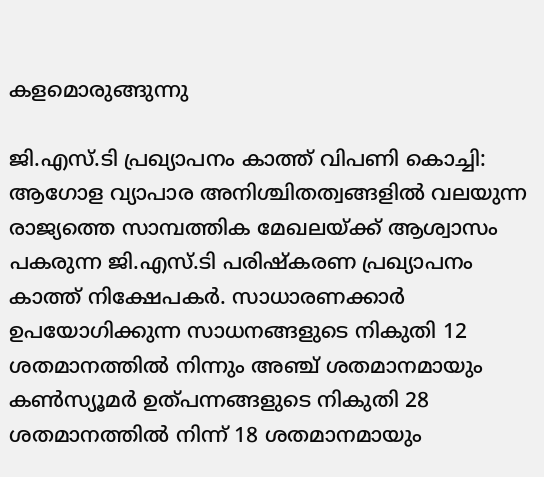കളമൊരുങ്ങുന്നു

ജി.എസ്.ടി പ്രഖ്യാപനം കാത്ത് വിപണി കൊച്ചി: ആഗോള വ്യാപാര അനിശ്ചിതത്വങ്ങളിൽ വലയുന്ന രാജ്യത്തെ സാമ്പത്തിക മേഖലയ്ക്ക് ആശ്വാസം പകരുന്ന ജി.എസ്.ടി പരിഷ്കരണ പ്രഖ്യാപനം കാത്ത് നിക്ഷേപകർ. സാധാരണക്കാർ ഉപയോഗിക്കുന്ന സാധനങ്ങളുടെ നികുതി 12 ശതമാനത്തിൽ നിന്നും അഞ്ച് ശതമാനമായും കൺസ്യൂമർ ഉത്പന്നങ്ങളുടെ നികുതി 28 ശതമാനത്തിൽ നിന്ന് 18 ശതമാനമായും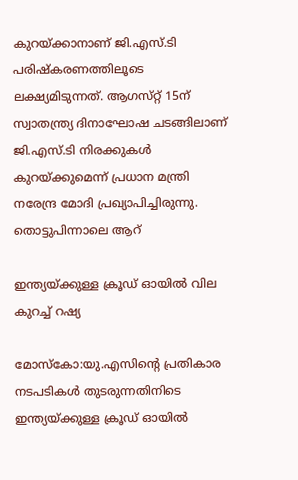കുറയ്ക്കാനാണ് ജി.എസ്.ടി പരിഷ്‌കരണത്തിലൂടെ ലക്ഷ്യമിടുന്നത്. ആഗസ്‌റ്റ് 15ന് സ്വാതന്ത്ര്യ ദിനാഘോഷ ചടങ്ങിലാണ് ജി.എസ്.ടി നിരക്കുകൾ കുറയ്ക്കുമെന്ന് പ്രധാന മന്ത്രി നരേന്ദ്ര മോദി പ്രഖ്യാപിച്ചിരുന്നു. തൊട്ടുപിന്നാലെ ആറ്

ഇന്ത്യയ്ക്കുള്ള ക്രൂഡ് ഓയിൽ വില കുറച്ച് റഷ്യ

മോസ്കോ:യു.എസിന്റെ പ്രതികാര നടപടികൾ തുടരുന്നതിനിടെ ഇന്ത്യയ്ക്കുള്ള ക്രൂഡ് ഓയിൽ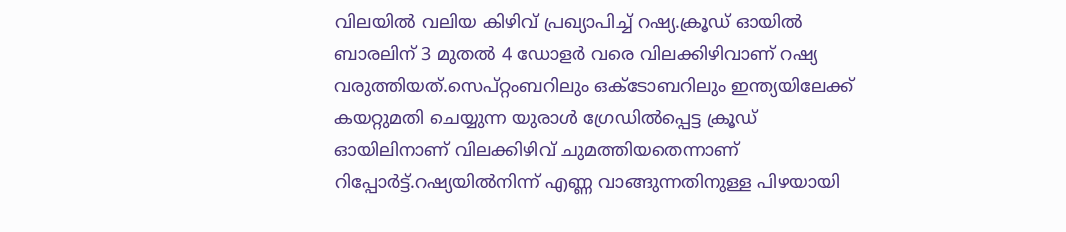വിലയിൽ വലിയ കിഴിവ് പ്രഖ്യാപിച്ച് റഷ്യ.ക്രൂഡ് ഓയിൽ ബാരലിന് 3 മുതൽ 4 ഡോളർ വരെ വിലക്കിഴിവാണ് റഷ്യ വരുത്തിയത്.സെപ്റ്റംബറിലും ഒക്ടോബറിലും ഇന്ത്യയിലേക്ക് കയറ്റുമതി ചെയ്യുന്ന യുരാൾ ഗ്രേഡിൽപ്പെട്ട ക്രൂഡ് ഓയിലിനാണ് വിലക്കിഴിവ് ചുമത്തിയതെന്നാണ് റിപ്പോർട്ട്.റഷ്യയിൽനിന്ന് എണ്ണ വാങ്ങുന്നതിനുള്ള പിഴയായി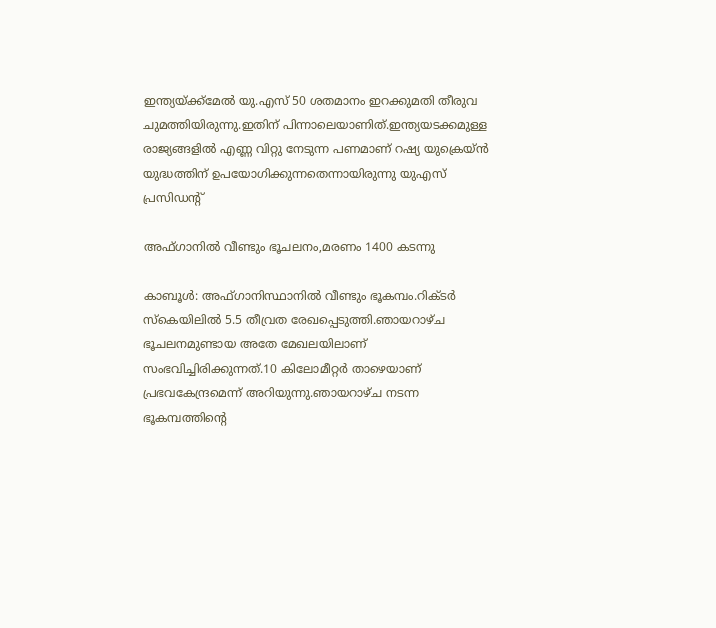ഇന്ത്യയ്ക്ക്മേൽ യു.എസ് 50 ശതമാനം ഇറക്കുമതി തീരുവ ചുമത്തിയിരുന്നു.ഇതിന് പിന്നാലെയാണിത്.ഇന്ത്യയടക്കമുള്ള രാജ്യങ്ങളിൽ എണ്ണ വിറ്റു നേടുന്ന പണമാണ് റഷ്യ യുക്രെയ്ൻ യുദ്ധത്തിന് ഉപയോഗിക്കുന്നതെന്നായിരുന്നു യുഎസ് പ്രസിഡന്റ്

അഫ്ഗാനിൽ വീണ്ടും ഭൂചലനം,മരണം 1400 കടന്നു

കാബൂൾ: അഫ്ഗാനിസ്ഥാനിൽ വീണ്ടും ഭൂകമ്പം.റിക്ടർ സ്കെയിലിൽ 5.5 തീവ്രത രേഖപ്പെടുത്തി.ഞായറാഴ്ച ഭൂചലനമുണ്ടായ അതേ മേഖലയിലാണ് സംഭവിച്ചിരിക്കുന്നത്.10 കിലോമീറ്റർ താഴെയാണ് പ്രഭവകേന്ദ്രമെന്ന് അറിയുന്നു.ഞായറാഴ്ച നടന്ന ഭൂകമ്പത്തിന്റെ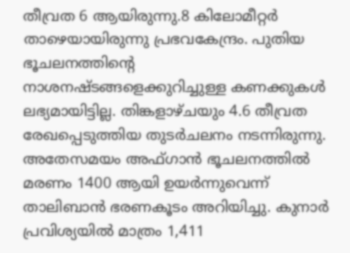തീവ്രത 6 ആയിരുന്നു.8 കിലോമീറ്റർ താഴെയായിരുന്നു പ്രഭവകേന്ദ്രം. പുതിയ ഭൂചലനത്തിന്റെ നാശനഷ്ടങ്ങളെക്കുറിച്ചുള്ള കണക്കുകൾ ലഭ്യമായിട്ടില്ല. തിങ്കളാഴ്ചയും 4.6 തീവ്രത രേഖപ്പെടുത്തിയ തുടർചലനം നടന്നിരുന്നു. അതേസമയം അഫ്ഗാൻ ഭൂചലനത്തിൽ മരണം 1400 ആയി ഉയർന്നുവെന്ന് താലിബാൻ ഭരണകൂടം അറിയിച്ചു. കുനാർ പ്രവിശ്യയിൽ മാത്രം 1,411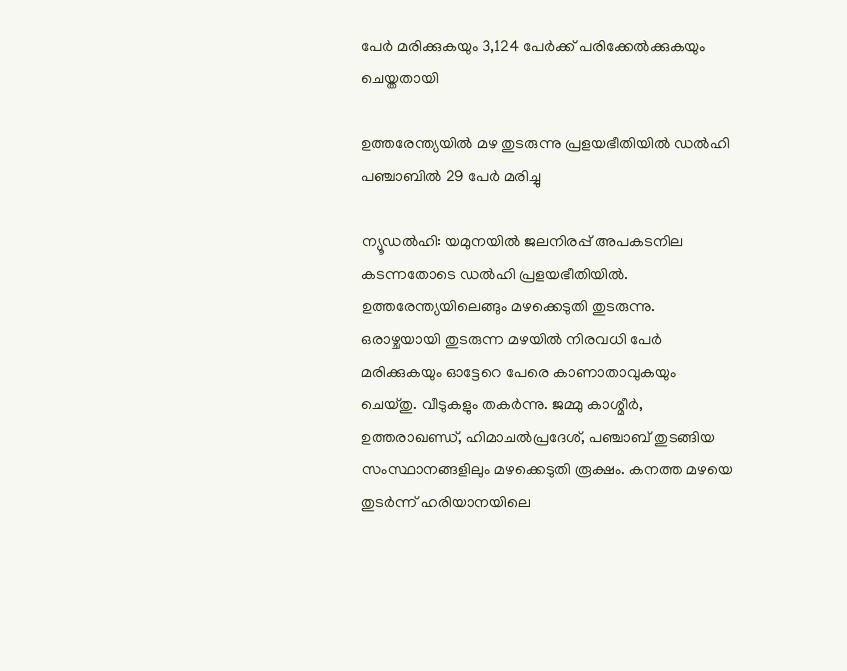പേർ മരിക്കുകയും 3,124 പേർക്ക് പരിക്കേൽക്കുകയും ചെയ്തതായി

ഉത്തരേന്ത്യയിൽ മഴ തുടരുന്നു പ്രളയഭീതിയിൽ ഡൽഹി പഞ്ചാബിൽ 29 പേർ മരിച്ചു

ന്യൂഡൽഹി: യമുനയിൽ ജലനിരപ്പ് അപകടനില കടന്നതോടെ ഡൽഹി പ്രളയഭീതിയിൽ. ഉത്തരേന്ത്യയിലെങ്ങും മഴക്കെടുതി തുടരുന്നു. ഒരാഴ്ചയായി തുടരുന്ന മഴയിൽ നിരവധി പേർ മരിക്കുകയും ഓട്ടേറെ പേരെ കാണാതാവുകയും ചെയ്തു. വീടുകളും തകർന്നു. ജമ്മു കാശ്മീർ, ഉത്തരാഖണ്ഡ്, ഹിമാചൽപ്രദേശ്, പഞ്ചാബ് തുടങ്ങിയ സംസ്ഥാനങ്ങളിലും മഴക്കെടുതി രൂക്ഷം. കനത്ത മഴയെ തുടർന്ന് ഹരിയാനയിലെ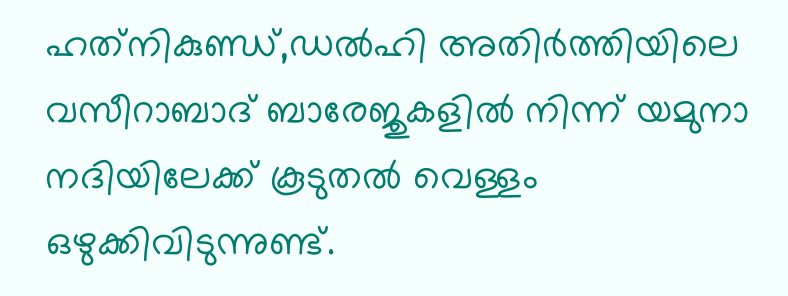ഹത്‌നികുണ്ഡ്,ഡൽഹി അതിർത്തിയിലെ വസീറാബാദ് ബാരേജുകളിൽ നിന്ന് യമുനാ നദിയിലേക്ക് കൂടുതൽ വെള്ളം ഒഴുക്കിവിടുന്നുണ്ട്.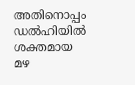അതിനൊപ്പം ഡൽഹിയിൽ ശക്തമായ മഴ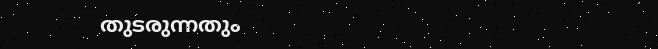തുടരുന്നതും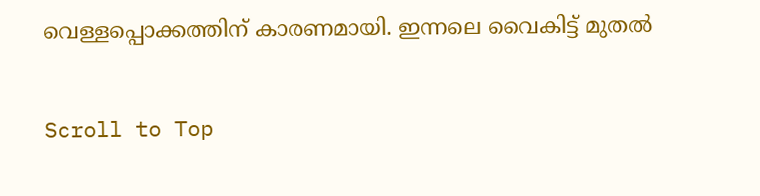വെള്ളപ്പൊക്കത്തിന് കാരണമായി. ഇന്നലെ വൈകിട്ട് മുതൽ

Scroll to Top